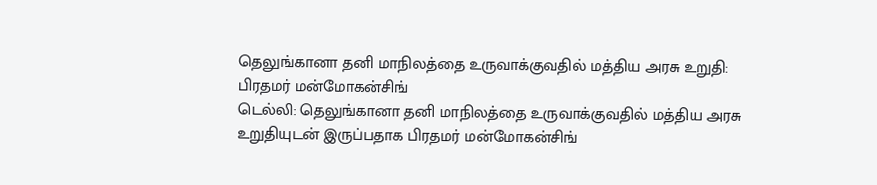தெலுங்கானா தனி மாநிலத்தை உருவாக்குவதில் மத்திய அரசு உறுதி: பிரதமர் மன்மோகன்சிங்
டெல்லி: தெலுங்கானா தனி மாநிலத்தை உருவாக்குவதில் மத்திய அரசு உறுதியுடன் இருப்பதாக பிரதமர் மன்மோகன்சிங்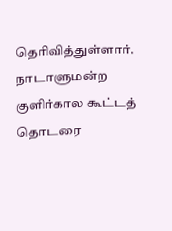தெரிவித்துள்ளார்.
நாடாளுமன்ற குளிர்கால கூட்டத் தொடரை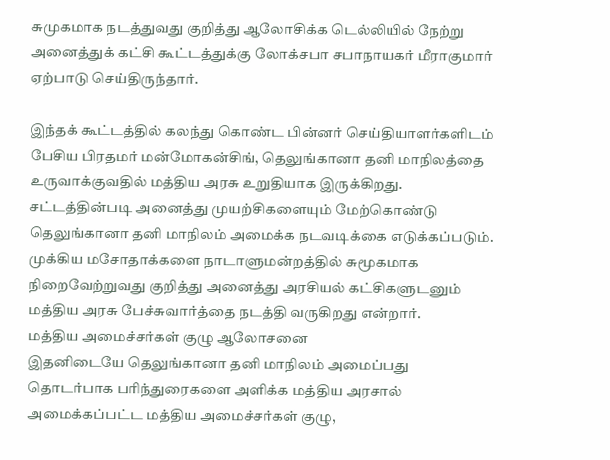சுமுகமாக நடத்துவது குறித்து ஆலோசிக்க டெல்லியில் நேற்று அனைத்துக் கட்சி கூட்டத்துக்கு லோக்சபா சபாநாயகர் மீராகுமார் ஏற்பாடு செய்திருந்தார்.

இந்தக் கூட்டத்தில் கலந்து கொண்ட பின்னர் செய்தியாளர்களிடம் பேசிய பிரதமர் மன்மோகன்சிங், தெலுங்கானா தனி மாநிலத்தை உருவாக்குவதில் மத்திய அரசு உறுதியாக இருக்கிறது. சட்டத்தின்படி அனைத்து முயற்சிகளையும் மேற்கொண்டு தெலுங்கானா தனி மாநிலம் அமைக்க நடவடிக்கை எடுக்கப்படும்.
முக்கிய மசோதாக்களை நாடாளுமன்றத்தில் சுமூகமாக நிறைவேற்றுவது குறித்து அனைத்து அரசியல் கட்சிகளுடனும் மத்திய அரசு பேச்சுவார்த்தை நடத்தி வருகிறது என்றார்.
மத்திய அமைச்சர்கள் குழு ஆலோசனை
இதனிடையே தெலுங்கானா தனி மாநிலம் அமைப்பது தொடர்பாக பரிந்துரைகளை அளிக்க மத்திய அரசால் அமைக்கப்பட்ட மத்திய அமைச்சர்கள் குழு,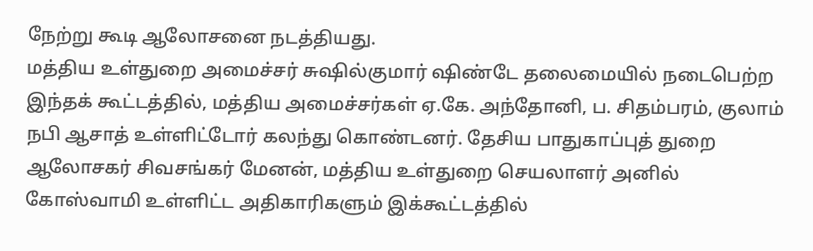நேற்று கூடி ஆலோசனை நடத்தியது.
மத்திய உள்துறை அமைச்சர் சுஷில்குமார் ஷிண்டே தலைமையில் நடைபெற்ற இந்தக் கூட்டத்தில், மத்திய அமைச்சர்கள் ஏ.கே. அந்தோனி, ப. சிதம்பரம், குலாம் நபி ஆசாத் உள்ளிட்டோர் கலந்து கொண்டனர். தேசிய பாதுகாப்புத் துறை ஆலோசகர் சிவசங்கர் மேனன், மத்திய உள்துறை செயலாளர் அனில் கோஸ்வாமி உள்ளிட்ட அதிகாரிகளும் இக்கூட்டத்தில்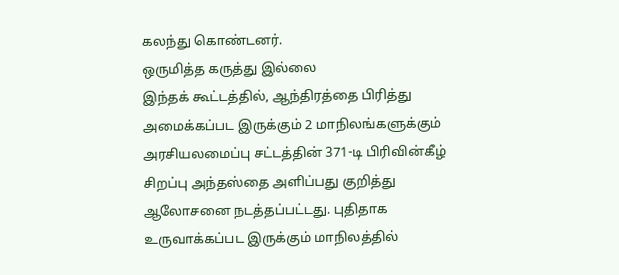கலந்து கொண்டனர்.
ஒருமித்த கருத்து இல்லை
இந்தக் கூட்டத்தில், ஆந்திரத்தை பிரித்து அமைக்கப்பட இருக்கும் 2 மாநிலங்களுக்கும் அரசியலமைப்பு சட்டத்தின் 371-டி பிரிவின்கீழ் சிறப்பு அந்தஸ்தை அளிப்பது குறித்து ஆலோசனை நடத்தப்பட்டது. புதிதாக உருவாக்கப்பட இருக்கும் மாநிலத்தில்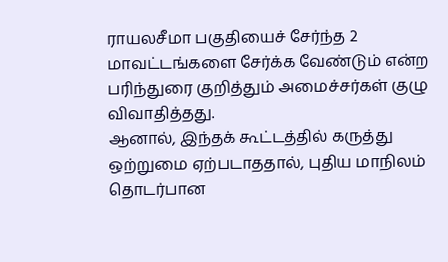ராயலசீமா பகுதியைச் சேர்ந்த 2 மாவட்டங்களை சேர்க்க வேண்டும் என்ற பரிந்துரை குறித்தும் அமைச்சர்கள் குழு விவாதித்தது.
ஆனால், இந்தக் கூட்டத்தில் கருத்து ஒற்றுமை ஏற்படாததால், புதிய மாநிலம் தொடர்பான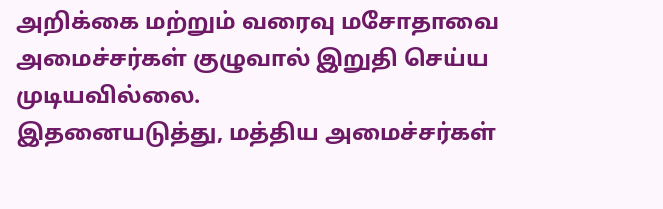அறிக்கை மற்றும் வரைவு மசோதாவை அமைச்சர்கள் குழுவால் இறுதி செய்ய முடியவில்லை.
இதனையடுத்து, மத்திய அமைச்சர்கள்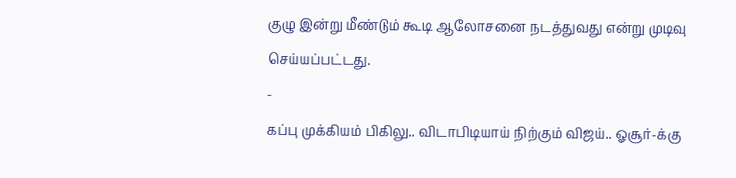குழு இன்று மீண்டும் கூடி ஆலோசனை நடத்துவது என்று முடிவு செய்யப்பட்டது.
-
கப்பு முக்கியம் பிகிலு.. விடாபிடியாய் நிற்கும் விஜய்.. ஓசூர்-க்கு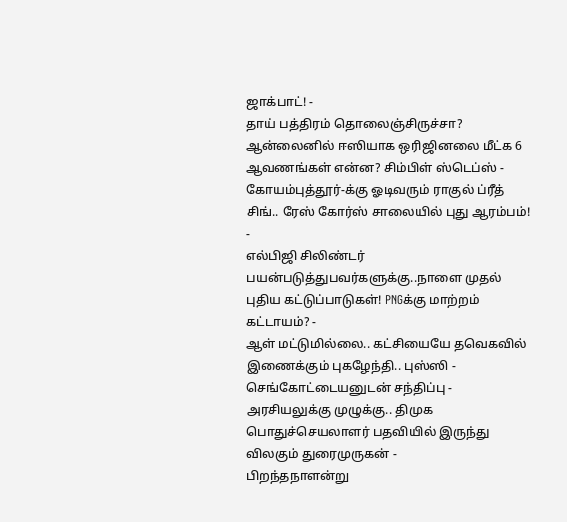ஜாக்பாட்! -
தாய் பத்திரம் தொலைஞ்சிருச்சா? ஆன்லைனில் ஈஸியாக ஒரிஜினலை மீட்க 6 ஆவணங்கள் என்ன? சிம்பிள் ஸ்டெப்ஸ் -
கோயம்புத்தூர்-க்கு ஓடிவரும் ராகுல் ப்ரீத் சிங்.. ரேஸ் கோர்ஸ் சாலையில் புது ஆரம்பம்! -
எல்பிஜி சிலிண்டர் பயன்படுத்துபவர்களுக்கு..நாளை முதல் புதிய கட்டுப்பாடுகள்! PNGக்கு மாற்றம் கட்டாயம்? -
ஆள் மட்டுமில்லை.. கட்சியையே தவெகவில் இணைக்கும் புகழேந்தி.. புஸ்ஸி - செங்கோட்டையனுடன் சந்திப்பு -
அரசியலுக்கு முழுக்கு.. திமுக பொதுச்செயலாளர் பதவியில் இருந்து விலகும் துரைமுருகன் -
பிறந்தநாளன்று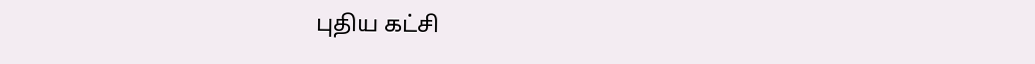புதிய கட்சி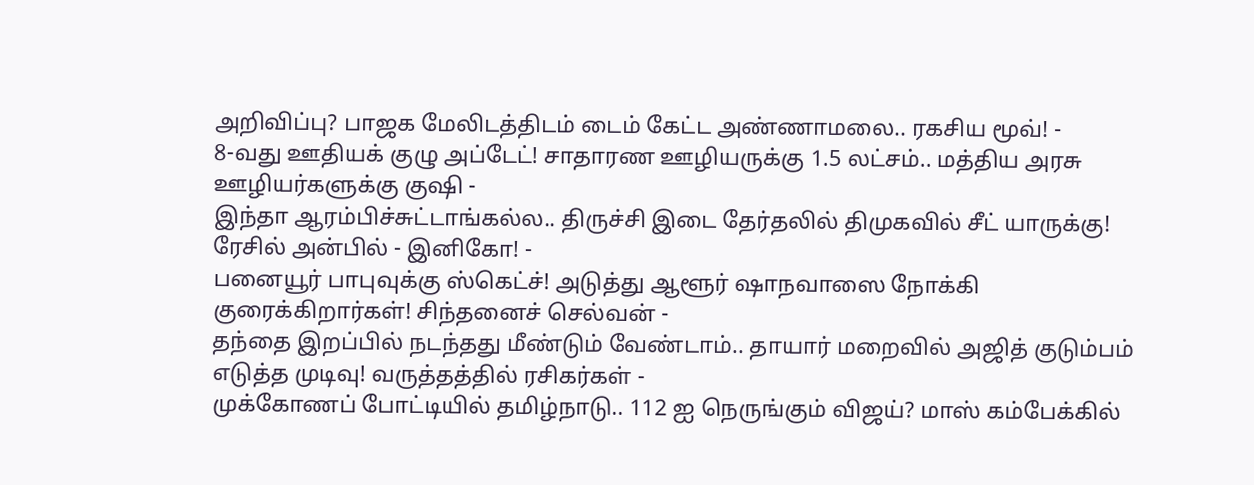அறிவிப்பு? பாஜக மேலிடத்திடம் டைம் கேட்ட அண்ணாமலை.. ரகசிய மூவ்! -
8-வது ஊதியக் குழு அப்டேட்! சாதாரண ஊழியருக்கு 1.5 லட்சம்.. மத்திய அரசு ஊழியர்களுக்கு குஷி -
இந்தா ஆரம்பிச்சுட்டாங்கல்ல.. திருச்சி இடை தேர்தலில் திமுகவில் சீட் யாருக்கு! ரேசில் அன்பில் - இனிகோ! -
பனையூர் பாபுவுக்கு ஸ்கெட்ச்! அடுத்து ஆளூர் ஷாநவாஸை நோக்கி குரைக்கிறார்கள்! சிந்தனைச் செல்வன் -
தந்தை இறப்பில் நடந்தது மீண்டும் வேண்டாம்.. தாயார் மறைவில் அஜித் குடும்பம் எடுத்த முடிவு! வருத்தத்தில் ரசிகர்கள் -
முக்கோணப் போட்டியில் தமிழ்நாடு.. 112 ஐ நெருங்கும் விஜய்? மாஸ் கம்பேக்கில்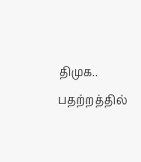திமுக.. பதற்றத்தில்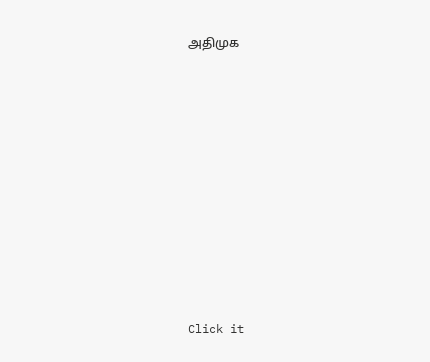அதிமுக












Click it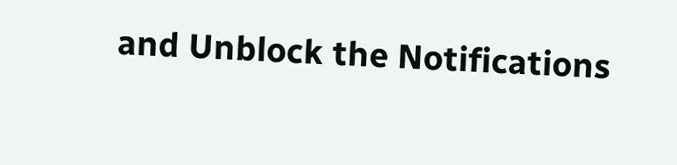and Unblock the Notifications